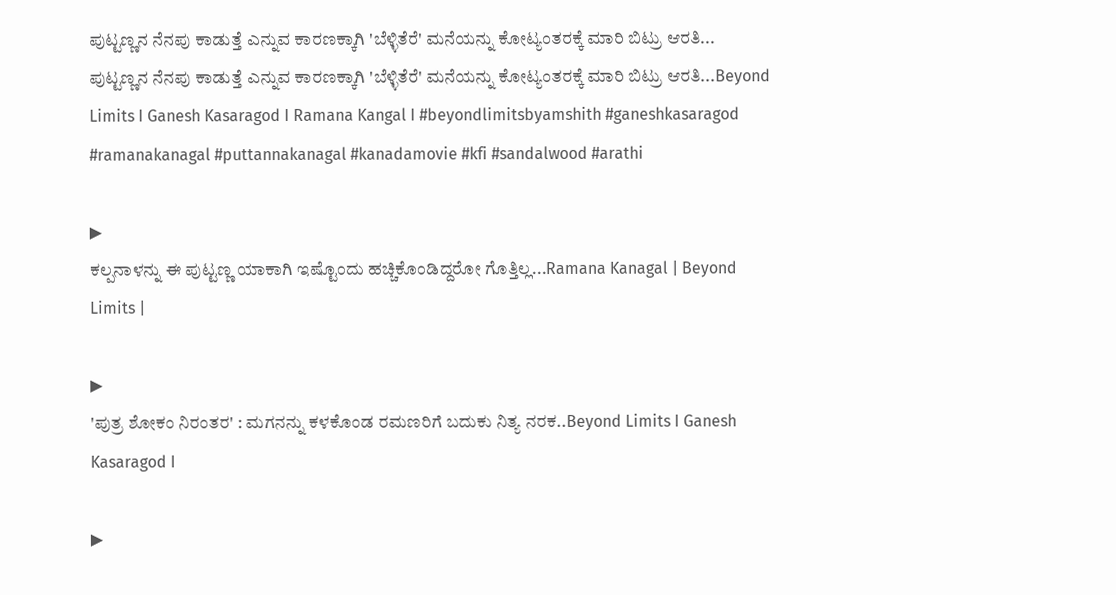ಪುಟ್ಟಣ್ಣನ ನೆನಪು ಕಾಡುತ್ತೆ ಎನ್ನುವ ಕಾರಣಕ್ಕಾಗಿ 'ಬೆಳ್ಳಿತೆರೆ' ಮನೆಯನ್ನು ಕೋಟ್ಯಂತರಕ್ಕೆ ಮಾರಿ ಬಿಟ್ರು ಆರತಿ...
ಪುಟ್ಟಣ್ಣನ ನೆನಪು ಕಾಡುತ್ತೆ ಎನ್ನುವ ಕಾರಣಕ್ಕಾಗಿ 'ಬೆಳ್ಳಿತೆರೆ' ಮನೆಯನ್ನು ಕೋಟ್ಯಂತರಕ್ಕೆ ಮಾರಿ ಬಿಟ್ರು ಆರತಿ...Beyond Limits I Ganesh Kasaragod I Ramana Kangal I #beyondlimitsbyamshith #ganeshkasaragod #ramanakanagal #puttannakanagal #kanadamovie #kfi #sandalwood #arathi

▶
ಕಲ್ಪನಾಳನ್ನು ಈ ಪುಟ್ಟಣ್ಣ ಯಾಕಾಗಿ ಇಷ್ಟೊಂದು ಹಚ್ಚಿಕೊಂಡಿದ್ದರೋ ಗೊತ್ತಿಲ್ಲ...Ramana Kanagal | Beyond Limits |

▶
'ಪುತ್ರ ಶೋಕಂ ನಿರಂತರ' : ಮಗನನ್ನು ಕಳಕೊಂಡ ರಮಣರಿಗೆ ಬದುಕು ನಿತ್ಯ ನರಕ..Beyond Limits I Ganesh Kasaragod I

▶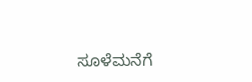ಸೂಳೆಮನೆಗೆ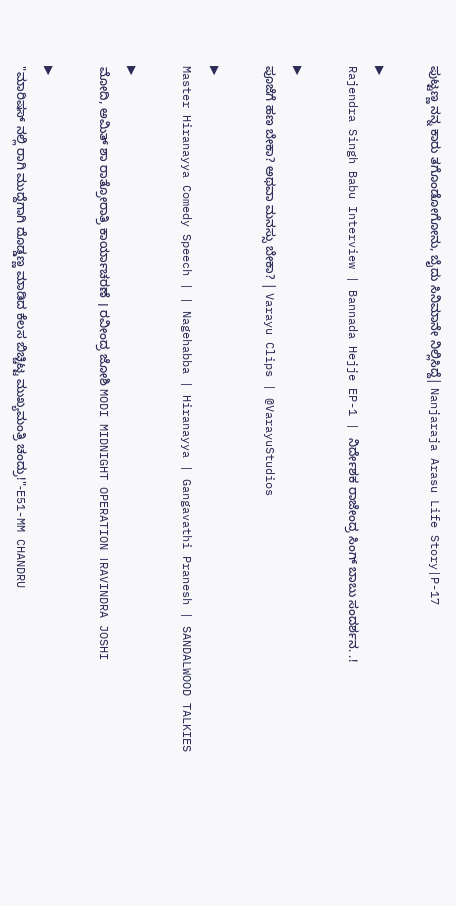ಪುಟ್ಟಣ್ಣ ನನ್ನ ಕಾರು ತಗೊಂಡೋಗೋನು, ಬೈದು ಸಿನಿಮಾನೇ ನಿಲ್ಲಿಸಿದ್ದೆ| Nanjaraja Arasu Life Story|P-17

▶
Rajendra Singh Babu Interview | Bannada Hejje EP-1 | ನಿರ್ದೇಶಕ ರಾಜೇಂದ್ರ ಸಿಂಗ್ ಬಾಬು ಸಂದರ್ಶನ. .!

▶
ಪೂಜೆಗೆ ಹಣ ಬೇಕಾ? ಅಥವಾ ಮನಸ್ಸು ಬೇಕಾ? | Varayu Clips | @VarayuStudios

▶
Master Hiranayya Comedy Speech | | Nagehabba | Hiranayya | Gangavathi Pranesh | SANDALWOOD TALKIES

▶
ಮೋದಿ, ಅಮಿತ್ ಶಾ ರಾತ್ರೋರಾತ್ರಿ ಕಾರ್ಯಾಚರಣೆ । ರವೀಂದ್ರ ಜೋಶಿ MODI MIDNIGHT OPERATION ।RAVINDRA JOSHI

▶
"ಮಾರಿಷಸ್ ನಲ್ಲಿ ರಾಗಿ ಮುದ್ದೆಗಾಗಿ ದೊಡ್ಡಣ್ಣ ಮಾಡಿದ ಕೆಲಸ ಬಿಚ್ಚಿಟ್ಟ ಮುಖ್ಯಮಂತ್ರಿ ಚಂದ್ರು!"-E51-MM CHANDRU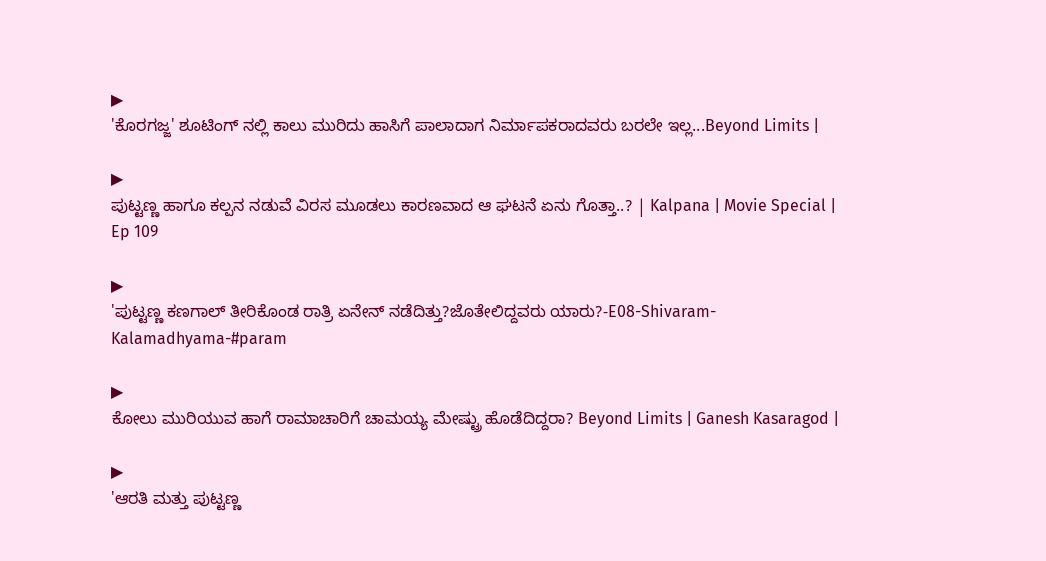▶
'ಕೊರಗಜ್ಜ' ಶೂಟಿಂಗ್ ನಲ್ಲಿ ಕಾಲು ಮುರಿದು ಹಾಸಿಗೆ ಪಾಲಾದಾಗ ನಿರ್ಮಾಪಕರಾದವರು ಬರಲೇ ಇಲ್ಲ...Beyond Limits |

▶
ಪುಟ್ಟಣ್ಣ ಹಾಗೂ ಕಲ್ಪನ ನಡುವೆ ವಿರಸ ಮೂಡಲು ಕಾರಣವಾದ ಆ ಘಟನೆ ಏನು ಗೊತ್ತಾ..? | Kalpana | Movie Special | Ep 109

▶
'ಪುಟ್ಟಣ್ಣ ಕಣಗಾಲ್ ತೀರಿಕೊಂಡ ರಾತ್ರಿ ಏನೇನ್ ನಡೆದಿತ್ತು?ಜೊತೇಲಿದ್ದವರು ಯಾರು?-E08-Shivaram-Kalamadhyama-#param

▶
ಕೋಲು ಮುರಿಯುವ ಹಾಗೆ ರಾಮಾಚಾರಿಗೆ ಚಾಮಯ್ಯ ಮೇಷ್ಟ್ರು ಹೊಡೆದಿದ್ದರಾ? Beyond Limits | Ganesh Kasaragod |

▶
'ಆರತಿ ಮತ್ತು ಪುಟ್ಟಣ್ಣ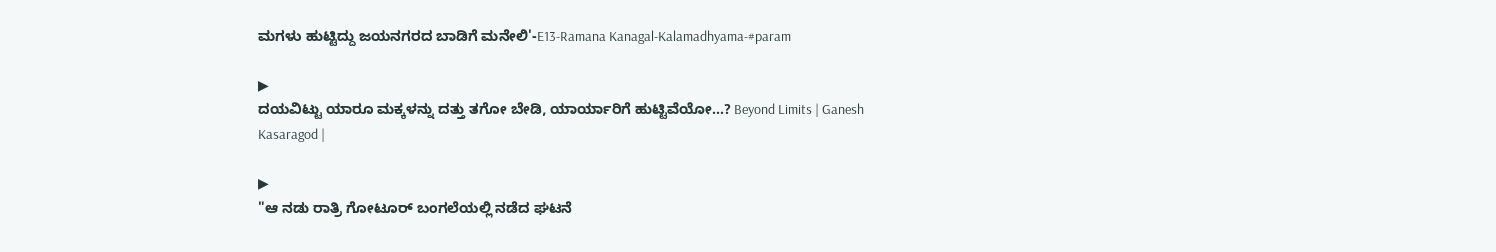ಮಗಳು ಹುಟ್ಟಿದ್ದು ಜಯನಗರದ ಬಾಡಿಗೆ ಮನೇಲಿ'-E13-Ramana Kanagal-Kalamadhyama-#param

▶
ದಯವಿಟ್ಟು ಯಾರೂ ಮಕ್ಕಳನ್ನು ದತ್ತು ತಗೋ ಬೇಡಿ, ಯಾರ್ಯಾರಿಗೆ ಹುಟ್ಟಿವೆಯೋ...? Beyond Limits | Ganesh Kasaragod |

▶
"ಆ ನಡು ರಾತ್ರಿ ಗೋಟೂರ್ ಬಂಗಲೆಯಲ್ಲಿ ನಡೆದ ಘಟನೆ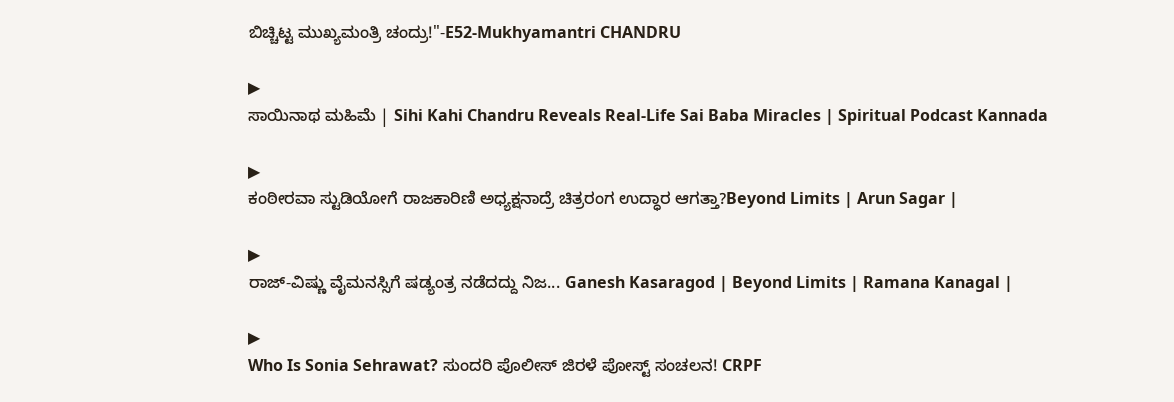ಬಿಚ್ಚಿಟ್ಟ ಮುಖ್ಯಮಂತ್ರಿ ಚಂದ್ರು!"-E52-Mukhyamantri CHANDRU

▶
ಸಾಯಿನಾಥ ಮಹಿಮೆ | Sihi Kahi Chandru Reveals Real-Life Sai Baba Miracles | Spiritual Podcast Kannada

▶
ಕಂಠೀರವಾ ಸ್ಟುಡಿಯೋಗೆ ರಾಜಕಾರಿಣಿ ಅಧ್ಯಕ್ಷನಾದ್ರೆ ಚಿತ್ರರಂಗ ಉದ್ಧಾರ ಆಗತ್ತಾ?Beyond Limits | Arun Sagar |

▶
ರಾಜ್-ವಿಷ್ಣು ವೈಮನಸ್ಸಿಗೆ ಷಡ್ಯಂತ್ರ ನಡೆದದ್ದು ನಿಜ... Ganesh Kasaragod | Beyond Limits | Ramana Kanagal |

▶
Who Is Sonia Sehrawat? ಸುಂದರಿ ಪೊಲೀಸ್ ಜಿರಳೆ ಪೋಸ್ಟ್ ಸಂಚಲನ! CRPF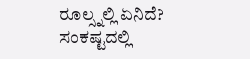ರೂಲ್ಸ್ನಲ್ಲಿ ಏನಿದೆ? ಸಂಕಷ್ಟದಲ್ಲಿ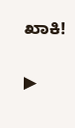ಖಾಕಿ!

▶